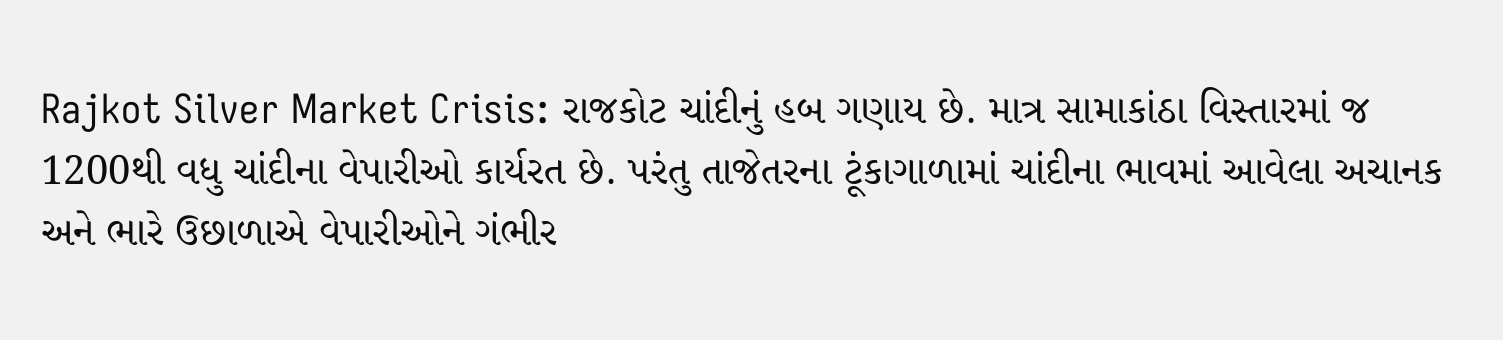Rajkot Silver Market Crisis: રાજકોટ ચાંદીનું હબ ગણાય છે. માત્ર સામાકાંઠા વિસ્તારમાં જ 1200થી વધુ ચાંદીના વેપારીઓ કાર્યરત છે. પરંતુ તાજેતરના ટૂંકાગાળામાં ચાંદીના ભાવમાં આવેલા અચાનક અને ભારે ઉછાળાએ વેપારીઓને ગંભીર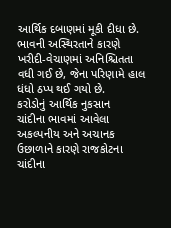આર્થિક દબાણમાં મૂકી દીધા છે. ભાવની અસ્થિરતાને કારણે ખરીદી-વેચાણમાં અનિશ્ચિતતા વધી ગઈ છે, જેના પરિણામે હાલ ધંધો ઠપ્પ થઈ ગયો છે.
કરોડોનું આર્થિક નુકસાન
ચાંદીના ભાવમાં આવેલા અકલ્પનીય અને અચાનક ઉછાળાને કારણે રાજકોટના ચાંદીના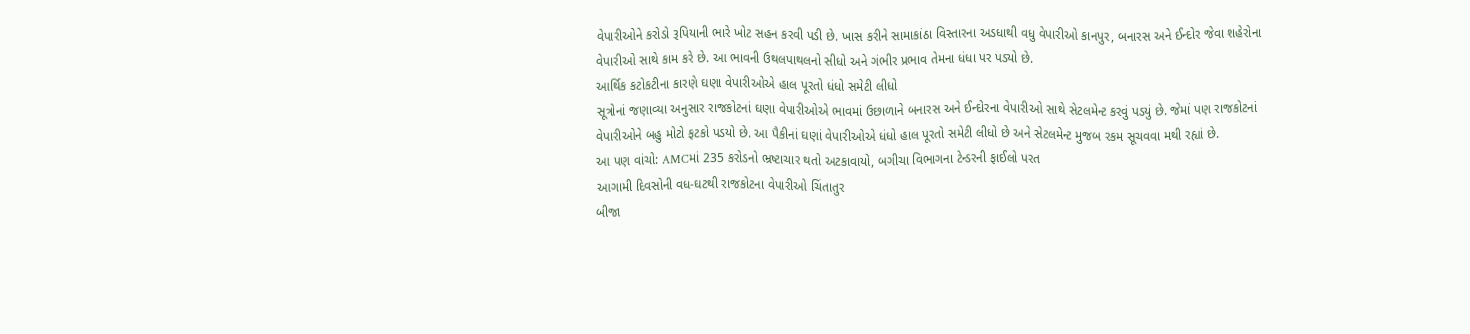વેપારીઓને કરોડો રૂપિયાની ભારે ખોટ સહન કરવી પડી છે. ખાસ કરીને સામાકાંઠા વિસ્તારના અડધાથી વધુ વેપારીઓ કાનપુર, બનારસ અને ઈન્દોર જેવા શહેરોના વેપારીઓ સાથે કામ કરે છે. આ ભાવની ઉથલપાથલનો સીધો અને ગંભીર પ્રભાવ તેમના ધંધા પર પડ્યો છે.
આર્થિક કટોકટીના કારણે ઘણા વેપારીઓએ હાલ પૂરતો ધંધો સમેટી લીધો
સૂત્રોનાં જણાવ્યા અનુસાર રાજકોટનાં ઘણા વેપારીઓએ ભાવમાં ઉછાળાને બનારસ અને ઈન્દોરના વેપારીઓ સાથે સેટલમેન્ટ કરવું પડયું છે. જેમાં પણ રાજકોટનાં વેપારીઓને બહુ મોટો ફટકો પડયો છે. આ પૈકીનાં ઘણાં વેપારીઓએ ધંધો હાલ પૂરતો સમેટી લીધો છે અને સેટલમેન્ટ મુજબ રકમ સૂચવવા મથી રહ્યાં છે.
આ પણ વાંચો: AMCમાં 235 કરોડનો ભ્રષ્ટાચાર થતો અટકાવાયો, બગીચા વિભાગના ટેન્ડરની ફાઈલો પરત
આગામી દિવસોની વધ-ઘટથી રાજકોટના વેપારીઓ ચિંતાતુર
બીજા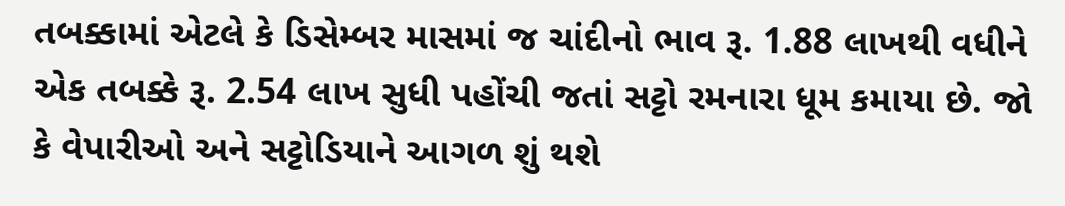તબક્કામાં એટલે કે ડિસેમ્બર માસમાં જ ચાંદીનો ભાવ રૂ. 1.88 લાખથી વધીને એક તબક્કે રૂ. 2.54 લાખ સુધી પહોંચી જતાં સટ્ટો રમનારા ધૂમ કમાયા છે. જો કે વેપારીઓ અને સટ્ટોડિયાને આગળ શું થશે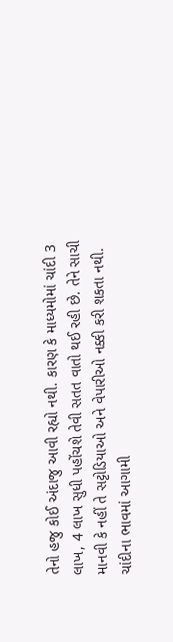તેનો હજુ કોઈ અંદાજુ આવી રહ્યો નથી. કારણ કે માધ્યમોમાં ચાંદી 3 લાખ, 4 લાખ સુધી પહોંચશે તેવી સતત વાતો થઈ રહી છે. તેને સાચી માનવી કે નહીં તે સટ્ટોડિયાઓ અને વેપારીઓ નક્કી કરી શકતા નથી. ચાંદીના ભાવમાં આગામી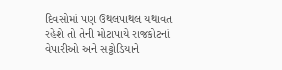દિવસોમાં પણ ઉથલપાથલ યથાવત રહેશે તો તેની મોટાપાયે રાજકોટનાં વેપારીઓ અને સટ્ટોડિયાને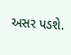અસર પડશે.